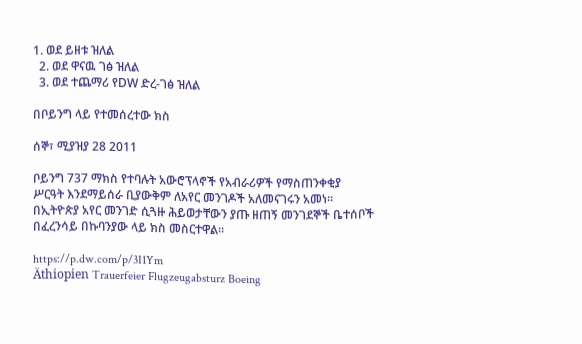1. ወደ ይዘቱ ዝለል
  2. ወደ ዋናዉ ገፅ ዝለል
  3. ወደ ተጨማሪ የDW ድረ-ገፅ ዝለል

በቦይንግ ላይ የተመሰረተው ክስ

ሰኞ፣ ሚያዝያ 28 2011

ቦይንግ 737 ማክስ የተባሉት አውሮፕላኖች የአብራሪዎች የማስጠንቀቂያ ሥርዓት እንደማይሰራ ቢያውቅም ለአየር መንገዶች አለመናገሩን አመነ። በኢትዮጵያ አየር መንገድ ሲጓዙ ሕይወታቸውን ያጡ ዘጠኝ መንገደኞች ቤተሰቦች በፈረንሳይ በኩባንያው ላይ ክስ መስርተዋል።

https://p.dw.com/p/3I1Ym
Äthiopien Trauerfeier Flugzeugabsturz Boeing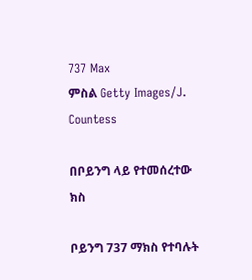737 Max
ምስል Getty Images/J. Countess

በቦይንግ ላይ የተመሰረተው ክስ

ቦይንግ 737 ማክስ የተባሉት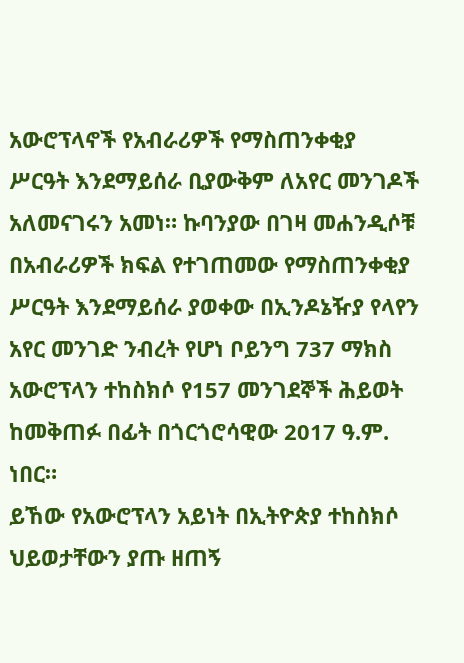አውሮፕላኖች የአብራሪዎች የማስጠንቀቂያ ሥርዓት እንደማይሰራ ቢያውቅም ለአየር መንገዶች አለመናገሩን አመነ። ኩባንያው በገዛ መሐንዲሶቹ በአብራሪዎች ክፍል የተገጠመው የማስጠንቀቂያ ሥርዓት እንደማይሰራ ያወቀው በኢንዶኔዥያ የላየን አየር መንገድ ንብረት የሆነ ቦይንግ 737 ማክስ አውሮፕላን ተከስክሶ የ157 መንገደኞች ሕይወት ከመቅጠፉ በፊት በጎርጎሮሳዊው 2017 ዓ.ም. ነበር።
ይኸው የአውሮፕላን አይነት በኢትዮጵያ ተከስክሶ ህይወታቸውን ያጡ ዘጠኝ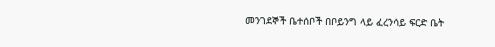መንገደኞች ቤተሰቦች በቦይንግ ላይ ፈረንሳይ ፍርድ ቤት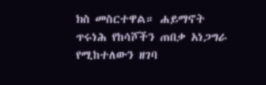ክስ መስርተዋል። ሐይማኖት ጥሩነሕ የከሳሾችን ጠበቃ አነጋግራ የሚከተለውን ዘገባ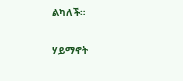ልካለች።

ሃይማኖት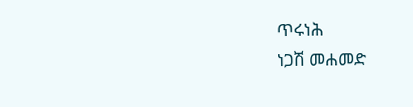ጥሩነሕ
ነጋሽ መሐመድ